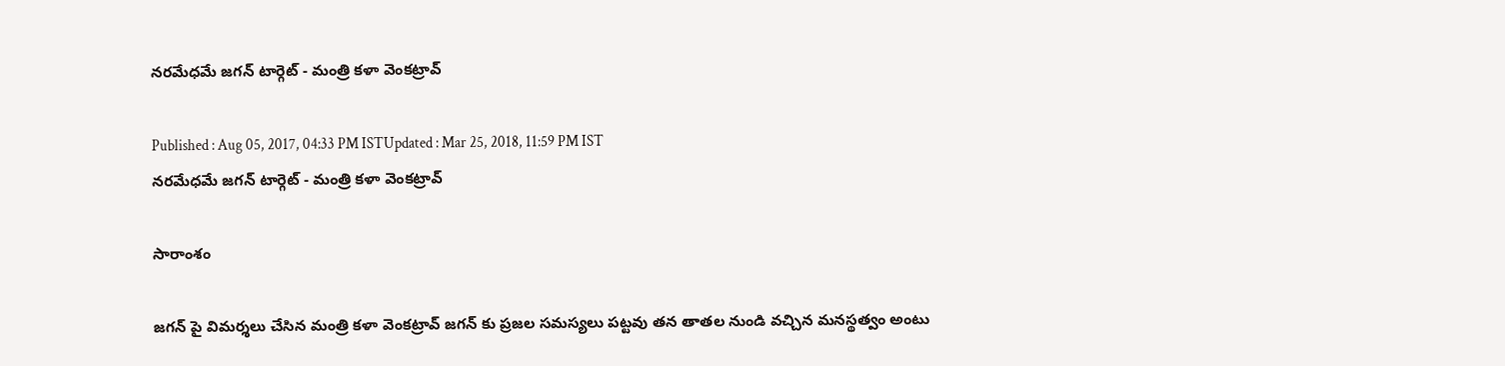న‌ర‌మేధమే జ‌గ‌న్ టార్గెట్ - మంత్రి క‌ళా వెంక‌ట్రావ్‌

Published : Aug 05, 2017, 04:33 PM ISTUpdated : Mar 25, 2018, 11:59 PM IST
న‌ర‌మేధమే జ‌గ‌న్ టార్గెట్ - మంత్రి క‌ళా వెంక‌ట్రావ్‌

సారాంశం

జగన్ పై విమర్శలు చేసిన మంత్రి కళా వెంకట్రావ్ జగన్ కు ప్రజల సమస్యలు పట్టవు తన తాతల నుండి వచ్చిన మనస్థత్వం అంటు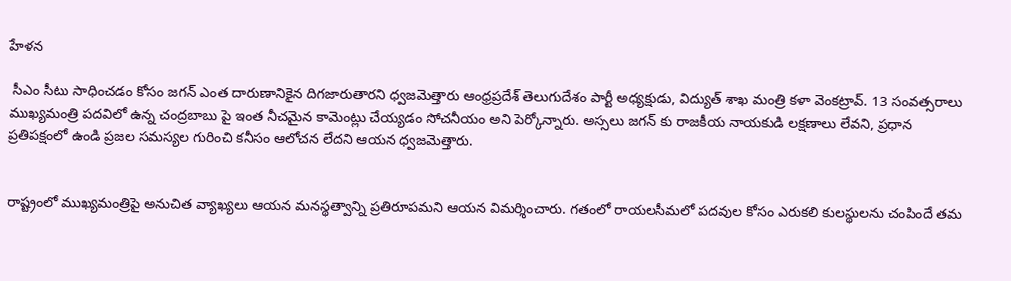హేళన

 సీఎం సీటు సాధించ‌డం కోసం జగన్ ఎంత దారుణానికైన దిగ‌జారుతార‌ని ధ్వ‌జ‌మెత్తారు ఆంధ్రప్ర‌దేశ్‌ తెలుగుదేశం పార్టీ అధ్య‌క్షుడు, విద్యుత్ శాఖ మంత్రి క‌ళా వెంక‌ట్రావ్‌. 13 సంవ‌త్స‌రాలు ముఖ్య‌మంత్రి ప‌ద‌విలో ఉన్న చంద్ర‌బాబు పై ఇంత నీచ‌మైన కామెంట్లు చేయ్య‌డం సోచ‌నీయం అని పెర్కోన్నారు. అస్స‌లు జ‌గ‌న్ కు రాజ‌కీయ నాయ‌కుడి లక్షణాలు లేవ‌ని, ప్ర‌ధాన‌ ప్ర‌తిప‌క్షంలో ఉండి ప్ర‌జ‌ల స‌మ‌స్య‌ల గురించి క‌నీసం ఆలోచన లేద‌ని ఆయ‌న ధ్వజమెత్తారు.


రాష్ట్రంలో ముఖ్య‌మంత్రిపై అనుచిత వ్యాఖ్య‌లు ఆయ‌న మ‌న‌స్థ‌త్వాన్ని ప్ర‌తిరూపమని ఆయ‌న విమ‌ర్శించారు. గ‌తంలో రాయ‌ల‌సీమ‌లో ప‌ద‌వుల కోసం ఎరుక‌లి కుల‌స్థుల‌ను చంపిందే త‌మ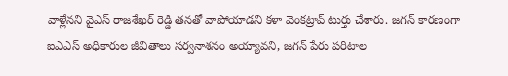వాళ్లేన‌ని వైఎస్ రాజ‌శేఖ‌ర్ రెడ్డి త‌నతో వాపోయాడని క‌ళా వెంకట్రావ్ టుర్తు చేశారు. జ‌గ‌న్ కార‌ణంగా ఐఎఎస్ అధికారుల జీవితాలు స‌ర్వ‌నాశ‌నం అయ్యావ‌ని, జ‌గ‌న్ పేరు ప‌రిటాల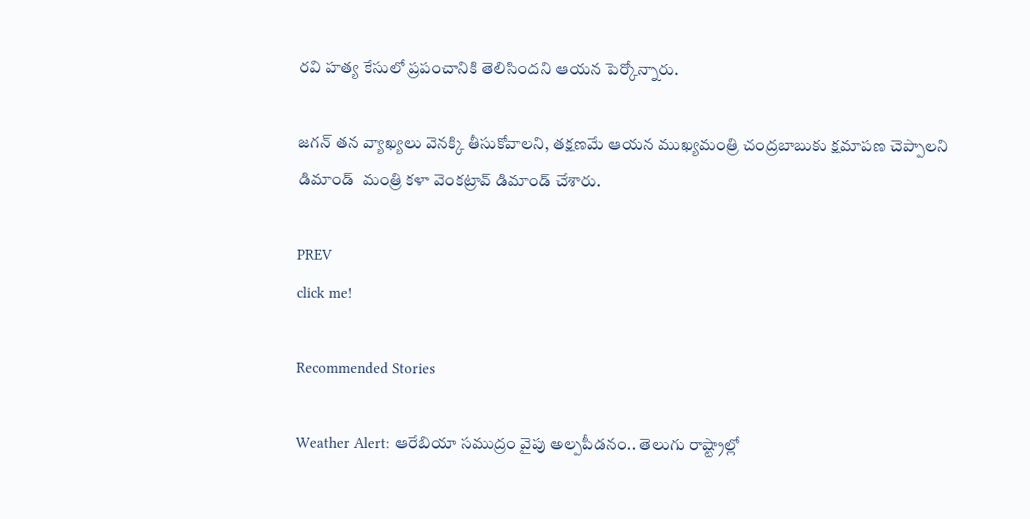ర‌వి హ‌త్య కేసులో ప్ర‌పంచానికి తెలిసింద‌ని ఆయ‌న పెర్కోన్నారు.

జ‌గ‌న్ త‌న వ్యాఖ్య‌లు వెనక్కి తీసుకోవాల‌ని, త‌క్ష‌ణ‌మే ఆయ‌న ముఖ్య‌మంత్రి చంద్ర‌బాబుకు క్ష‌మాప‌ణ చెప్పాల‌ని డిమాండ్  మంత్రి క‌ళా వెంక‌ట్రావ్ డిమాండ్ చేశారు.

PREV
click me!

Recommended Stories

Weather Alert: ఆరేబియా సముద్రం వైపు అల్పపీడనం.. తెలుగు రాష్ట్రాల్లో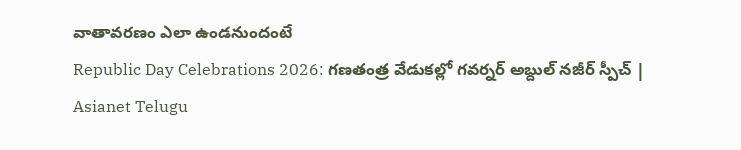వాతావ‌ర‌ణం ఎలా ఉండ‌నుందంటే
Republic Day Celebrations 2026: గణతంత్ర వేడుకల్లో గవర్నర్ అబ్దుల్ నజీర్ స్పీచ్ | Asianet Telugu